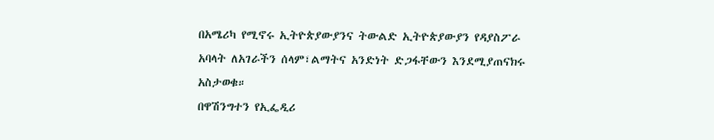በአሜሪካ የሚኖሩ ኢትዮጵያውያንና ትውልድ ኢትዮጵያውያን የዳያስፖራ አባላት ለአገራችን ሰላም፣ልማትና አንድነት ድጋፋቸውን እንደሚያጠናክሩ አስታወቁ።
በዋሽንግተን የኢፌዲሪ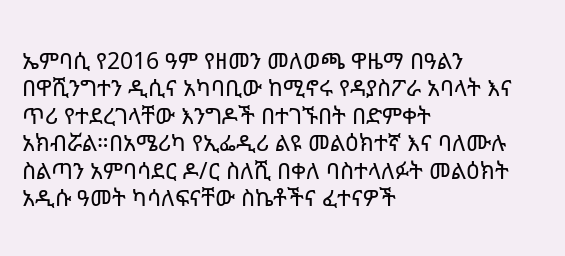ኤምባሲ የ2016 ዓም የዘመን መለወጫ ዋዜማ በዓልን በዋሺንግተን ዲሲና አካባቢው ከሚኖሩ የዳያስፖራ አባላት እና ጥሪ የተደረገላቸው እንግዶች በተገኙበት በድምቀት አክብሯል።በአሜሪካ የኢፌዲሪ ልዩ መልዕክተኛ እና ባለሙሉ ስልጣን አምባሳደር ዶ/ር ስለሺ በቀለ ባስተላለፉት መልዕክት አዲሱ ዓመት ካሳለፍናቸው ስኬቶችና ፈተናዎች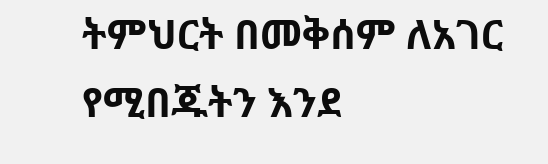ትምህርት በመቅሰም ለአገር የሚበጁትን እንደ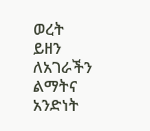ወረት ይዘን ለአገራችን ልማትና አንድነት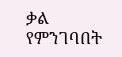ቃል የምንገባበት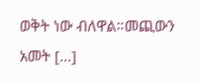ወቅት ነው ብለዋል።መጪውን አመት […]